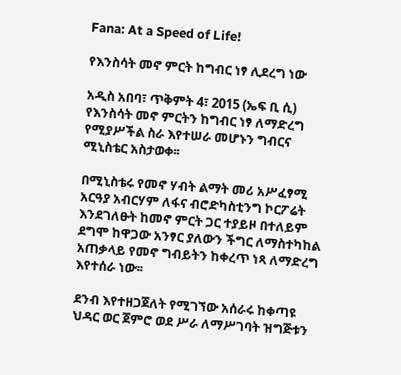Fana: At a Speed of Life!

የእንስሳት መኖ ምርት ከግብር ነፃ ሊደረግ ነው

አዲስ አበባ፣ ጥቅምት 4፣ 2015 (ኤፍ ቢ ሲ) የእንስሳት መኖ ምርትን ከግብር ነፃ ለማድረግ የሚያሥችል ስራ እየተሠራ መሆኑን ግብርና ሚኒስቴር አስታወቀ፡፡

በሚኒስቴሩ የመኖ ሃብት ልማት መሪ አሥፈፃሚ አርዓያ አብርሃም ለፋና ብሮድካስቲንግ ኮርፖሬት እንደገለፁት ከመኖ ምርት ጋር ተያይዞ በተለይም ደግሞ ከዋጋው አንፃር ያለውን ችግር ለማስተካከል አጠቃላይ የመኖ ግብይትን ከቀረጥ ነጻ ለማድረግ እየተሰራ ነው፡፡

ደንብ እየተዘጋጀለት የሚገኘው አሰራሩ ከቀጣዩ ህዳር ወር ጀምሮ ወደ ሥራ ለማሥገባት ዝግጅቱን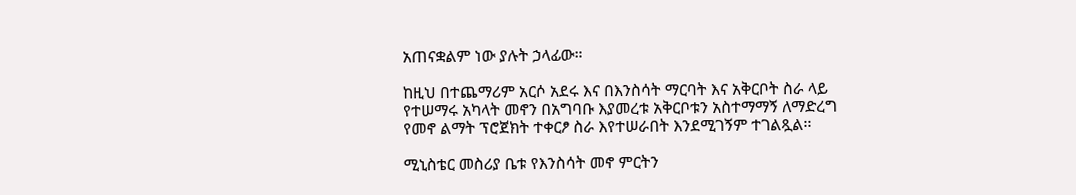አጠናቋልም ነው ያሉት ኃላፊው።

ከዚህ በተጨማሪም አርሶ አደሩ እና በእንስሳት ማርባት እና አቅርቦት ስራ ላይ የተሠማሩ አካላት መኖን በአግባቡ እያመረቱ አቅርቦቱን አስተማማኝ ለማድረግ የመኖ ልማት ፕሮጀክት ተቀርፆ ስራ እየተሠራበት እንደሚገኝም ተገልጿል፡፡

ሚኒስቴር መስሪያ ቤቱ የእንስሳት መኖ ምርትን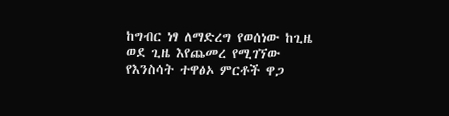ከግብር ነፃ ለማድረግ የወሰነው ከጊዜ ወደ ጊዜ እየጨመረ የሚገኘው የእንስሳት ተዋፅኦ ምርቶች ዋጋ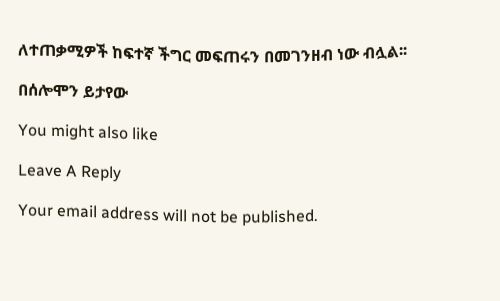ለተጠቃሚዎች ከፍተኛ ችግር መፍጠሩን በመገንዘብ ነው ብሏል፡፡

በሰሎሞን ይታየው

You might also like

Leave A Reply

Your email address will not be published.